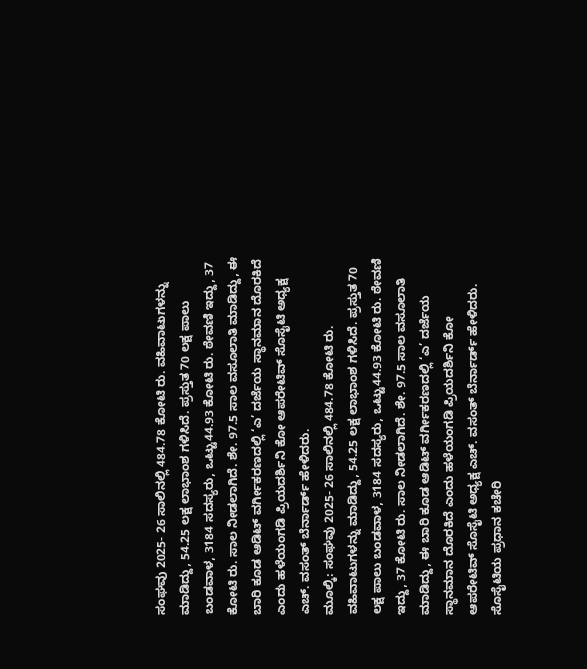ಸಂಘವು 2025- 26 ಸಾಲಿನಲ್ಲಿ 484.78 ಕೋಟಿ ರು. ವಹಿವಾಟುಗಳನ್ನು ಮಾಡಿದ್ದು, 54.25 ಲಕ್ಷ ಲಾಭಾಂಶ ಗಳಿಸಿದೆ. ಪ್ರಸ್ತುತ 70 ಲಕ್ಷ ಪಾಲು ಬಂಡವಾಳ, 3184 ಸದಸ್ಯರು, ಒಟ್ಟು44.93 ಕೋಟಿ ರು. ಠೇವಣಿ ಇದ್ದು, 37 ಕೋಟಿ ರು. ಸಾಲ ನೀಡಲಾಗಿದೆ. ಶೇ. 97.5 ಸಾಲ ವಸೂಲಾತಿ ಮಾಡಿದ್ದು, ಈ ಬಾರಿ ಕೂಡ ಆಡಿಟ್ ವರ್ಗೀಕರಣದಲ್ಲಿ ‘ಎ’ ದರ್ಜೆಯ ಸ್ಥಾನಮಾನ ದೊರಕಿದೆ ಎಂದು ಹಳೆಯಂಗಡಿ ಪ್ರಿಯದರ್ಶಿನಿ ಕೋ ಆಪರೇಟಿವ್ ಸೊಸೈಟಿ ಅಧ್ಯಕ್ಷ ಎಚ್. ವಸಂತ್ ಬೆರ್ನಾರ್ಡ್ ಹೇಳಿದರು.
ಮೂಲ್ಕಿ: ಸಂಘವು 2025- 26 ಸಾಲಿನಲ್ಲಿ 484.78 ಕೋಟಿ ರು. ವಹಿವಾಟುಗಳನ್ನು ಮಾಡಿದ್ದು, 54.25 ಲಕ್ಷ ಲಾಭಾಂಶ ಗಳಿಸಿದೆ. ಪ್ರಸ್ತುತ 70 ಲಕ್ಷ ಪಾಲು ಬಂಡವಾಳ, 3184 ಸದಸ್ಯರು, ಒಟ್ಟು44.93 ಕೋಟಿ ರು. ಠೇವಣಿ ಇದ್ದು, 37 ಕೋಟಿ ರು. ಸಾಲ ನೀಡಲಾಗಿದೆ. ಶೇ. 97.5 ಸಾಲ ವಸೂಲಾತಿ ಮಾಡಿದ್ದು, ಈ ಬಾರಿ ಕೂಡ ಆಡಿಟ್ ವರ್ಗೀಕರಣದಲ್ಲಿ ‘ಎ’ ದರ್ಜೆಯ ಸ್ಥಾನಮಾನ ದೊರಕಿದೆ ಎಂದು ಹಳೆಯಂಗಡಿ ಪ್ರಿಯದರ್ಶಿನಿ ಕೋ ಆಪರೇಟಿವ್ ಸೊಸೈಟಿ ಅಧ್ಯಕ್ಷ ಎಚ್. ವಸಂತ್ ಬೆರ್ನಾರ್ಡ್ ಹೇಳಿದರು. ಸೊಸೈಟಿಯ ಪ್ರಧಾನ ಕಚೇರಿ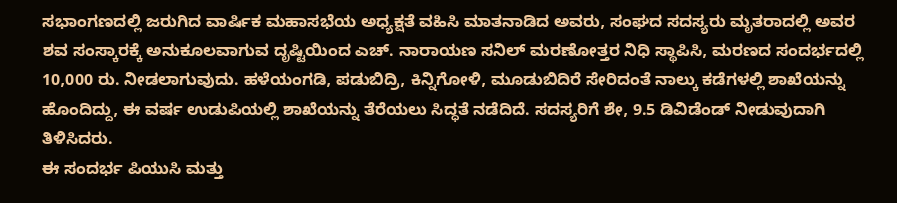ಸಭಾಂಗಣದಲ್ಲಿ ಜರುಗಿದ ವಾರ್ಷಿಕ ಮಹಾಸಭೆಯ ಅಧ್ಯಕ್ಷತೆ ವಹಿಸಿ ಮಾತನಾಡಿದ ಅವರು, ಸಂಘದ ಸದಸ್ಯರು ಮೃತರಾದಲ್ಲಿ ಅವರ ಶವ ಸಂಸ್ಕಾರಕ್ಕೆ ಅನುಕೂಲವಾಗುವ ದೃಷ್ಟಿಯಿಂದ ಎಚ್. ನಾರಾಯಣ ಸನಿಲ್ ಮರಣೋತ್ತರ ನಿಧಿ ಸ್ಥಾಪಿಸಿ, ಮರಣದ ಸಂದರ್ಭದಲ್ಲಿ 10,000 ರು. ನೀಡಲಾಗುವುದು. ಹಳೆಯಂಗಡಿ, ಪಡುಬಿದ್ರಿ, ಕಿನ್ನಿಗೋಳಿ, ಮೂಡುಬಿದಿರೆ ಸೇರಿದಂತೆ ನಾಲ್ಕು ಕಡೆಗಳಲ್ಲಿ ಶಾಖೆಯನ್ನು ಹೊಂದಿದ್ದು, ಈ ವರ್ಷ ಉಡುಪಿಯಲ್ಲಿ ಶಾಖೆಯನ್ನು ತೆರೆಯಲು ಸಿದ್ಧತೆ ನಡೆದಿದೆ. ಸದಸ್ಯರಿಗೆ ಶೇ, 9.5 ಡಿವಿಡೆಂಡ್ ನೀಡುವುದಾಗಿ ತಿಳಿಸಿದರು.
ಈ ಸಂದರ್ಭ ಪಿಯುಸಿ ಮತ್ತು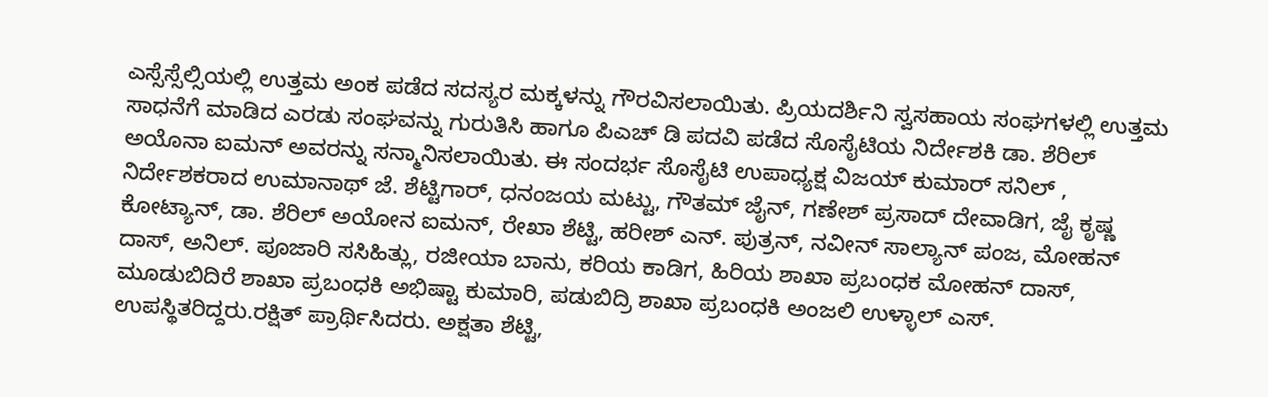ಎಸ್ಸೆಸ್ಸೆಲ್ಸಿಯಲ್ಲಿ ಉತ್ತಮ ಅಂಕ ಪಡೆದ ಸದಸ್ಯರ ಮಕ್ಕಳನ್ನು ಗೌರವಿಸಲಾಯಿತು. ಪ್ರಿಯದರ್ಶಿನಿ ಸ್ವಸಹಾಯ ಸಂಘಗಳಲ್ಲಿ ಉತ್ತಮ ಸಾಧನೆಗೆ ಮಾಡಿದ ಎರಡು ಸಂಘವನ್ನು ಗುರುತಿಸಿ ಹಾಗೂ ಪಿಎಚ್ ಡಿ ಪದವಿ ಪಡೆದ ಸೊಸೈಟಿಯ ನಿರ್ದೇಶಕಿ ಡಾ. ಶೆರಿಲ್ ಅಯೊನಾ ಐಮನ್ ಅವರನ್ನು ಸನ್ಮಾನಿಸಲಾಯಿತು. ಈ ಸಂದರ್ಭ ಸೊಸೈಟಿ ಉಪಾಧ್ಯಕ್ಷ ವಿಜಯ್ ಕುಮಾರ್ ಸನಿಲ್ , ನಿರ್ದೇಶಕರಾದ ಉಮಾನಾಥ್ ಜೆ. ಶೆಟ್ಟಿಗಾರ್, ಧನಂಜಯ ಮಟ್ಟು, ಗೌತಮ್ ಜೈನ್, ಗಣೇಶ್ ಪ್ರಸಾದ್ ದೇವಾಡಿಗ, ಜೈ ಕೃಷ್ಣ ಕೋಟ್ಯಾನ್, ಡಾ. ಶೆರಿಲ್ ಅಯೋನ ಐಮನ್, ರೇಖಾ ಶೆಟ್ಟಿ, ಹರೀಶ್ ಎನ್. ಪುತ್ರನ್, ನವೀನ್ ಸಾಲ್ಯಾನ್ ಪಂಜ, ಮೋಹನ್ ದಾಸ್, ಅನಿಲ್. ಪೂಜಾರಿ ಸಸಿಹಿತ್ಲು, ರಜೀಯಾ ಬಾನು, ಕರಿಯ ಕಾಡಿಗ, ಹಿರಿಯ ಶಾಖಾ ಪ್ರಬಂಧಕ ಮೋಹನ್ ದಾಸ್, ಮೂಡುಬಿದಿರೆ ಶಾಖಾ ಪ್ರಬಂಧಕಿ ಅಭಿಷ್ಟಾ ಕುಮಾರಿ, ಪಡುಬಿದ್ರಿ ಶಾಖಾ ಪ್ರಬಂಧಕಿ ಅಂಜಲಿ ಉಳ್ಳಾಲ್ ಎಸ್. ಉಪಸ್ಥಿತರಿದ್ದರು.ರಕ್ಷಿತ್ ಪ್ರಾರ್ಥಿಸಿದರು. ಅಕ್ಷತಾ ಶೆಟ್ಟಿ,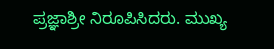ಪ್ರಜ್ಞಾಶ್ರೀ ನಿರೂಪಿಸಿದರು. ಮುಖ್ಯ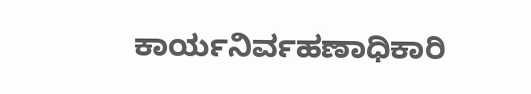ಕಾರ್ಯನಿರ್ವಹಣಾಧಿಕಾರಿ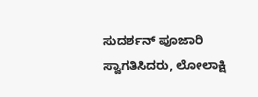ಸುದರ್ಶನ್ ಪೂಜಾರಿ ಸ್ವಾಗತಿಸಿದರು, ಲೋಲಾಕ್ಷಿ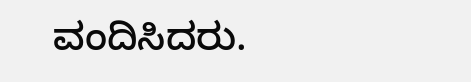ವಂದಿಸಿದರು.